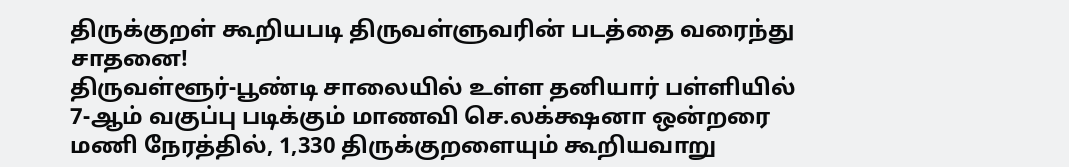திருக்குறள் கூறியபடி திருவள்ளுவரின் படத்தை வரைந்து சாதனை!
திருவள்ளூர்-பூண்டி சாலையில் உள்ள தனியார் பள்ளியில் 7-ஆம் வகுப்பு படிக்கும் மாணவி செ.லக்க்ஷனா ஒன்றரை மணி நேரத்தில், 1,330 திருக்குறளையும் கூறியவாறு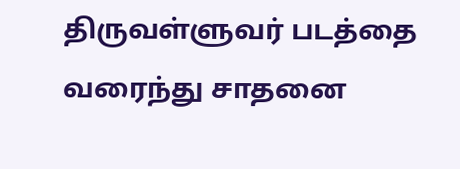திருவள்ளுவர் படத்தை வரைந்து சாதனை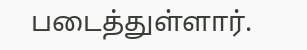படைத்துள்ளார்.